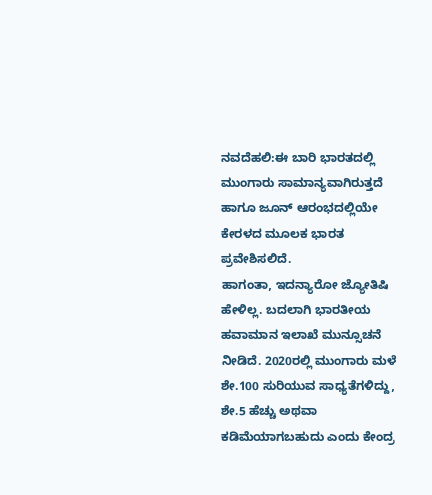ನವದೆಹಲಿ:ಈ ಬಾರಿ ಭಾರತದಲ್ಲಿ ಮುಂಗಾರು ಸಾಮಾನ್ಯವಾಗಿರುತ್ತದೆ ಹಾಗೂ ಜೂನ್ ಆರಂಭದಲ್ಲಿಯೇ ಕೇರಳದ ಮೂಲಕ ಭಾರತ ಪ್ರವೇಶಿಸಲಿದೆ.
ಹಾಗಂತಾ, ಇದನ್ಯಾರೋ ಜ್ಯೋತಿಷಿ ಹೇಳಿಲ್ಲ. ಬದಲಾಗಿ ಭಾರತೀಯ ಹವಾಮಾನ ಇಲಾಖೆ ಮುನ್ಸೂಚನೆ ನೀಡಿದೆ. 2020ರಲ್ಲಿ ಮುಂಗಾರು ಮಳೆ ಶೇ.100 ಸುರಿಯುವ ಸಾಧ್ಯತೆಗಳಿದ್ದು, ಶೇ.5 ಹೆಚ್ಚು ಅಥವಾ ಕಡಿಮೆಯಾಗಬಹುದು ಎಂದು ಕೇಂದ್ರ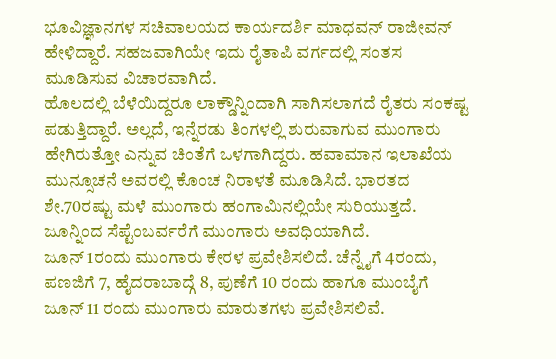ಭೂವಿಜ್ಞಾನಗಳ ಸಚಿವಾಲಯದ ಕಾರ್ಯದರ್ಶಿ ಮಾಧವನ್ ರಾಜೀವನ್ ಹೇಳಿದ್ದಾರೆ. ಸಹಜವಾಗಿಯೇ ಇದು ರೈತಾಪಿ ವರ್ಗದಲ್ಲಿ ಸಂತಸ ಮೂಡಿಸುವ ವಿಚಾರವಾಗಿದೆ.
ಹೊಲದಲ್ಲಿ ಬೆಳೆಯಿದ್ದರೂ ಲಾಕ್ಡೌನ್ನಿಂದಾಗಿ ಸಾಗಿಸಲಾಗದೆ ರೈತರು ಸಂಕಷ್ಟ ಪಡುತ್ತಿದ್ದಾರೆ. ಅಲ್ಲದೆ, ಇನ್ನೆರಡು ತಿಂಗಳಲ್ಲಿ ಶುರುವಾಗುವ ಮುಂಗಾರು ಹೇಗಿರುತ್ತೋ ಎನ್ನುವ ಚಿಂತೆಗೆ ಒಳಗಾಗಿದ್ದರು. ಹವಾಮಾನ ಇಲಾಖೆಯ ಮುನ್ಸೂಚನೆ ಅವರಲ್ಲಿ ಕೊಂಚ ನಿರಾಳತೆ ಮೂಡಿಸಿದೆ. ಭಾರತದ ಶೇ.70ರಷ್ಟು ಮಳೆ ಮುಂಗಾರು ಹಂಗಾಮಿನಲ್ಲಿಯೇ ಸುರಿಯುತ್ತದೆ. ಜೂನ್ನಿಂದ ಸೆಪ್ಟೆಂಬರ್ವರೆಗೆ ಮುಂಗಾರು ಅವಧಿಯಾಗಿದೆ.
ಜೂನ್ 1ರಂದು ಮುಂಗಾರು ಕೇರಳ ಪ್ರವೇಶಿಸಲಿದೆ. ಚೆನ್ನೈಗೆ 4ರಂದು, ಪಣಜಿಗೆ 7, ಹೈದರಾಬಾದ್ಗೆ 8, ಪುಣೆಗೆ 10 ರಂದು ಹಾಗೂ ಮುಂಬೈಗೆ ಜೂನ್ 11 ರಂದು ಮುಂಗಾರು ಮಾರುತಗಳು ಪ್ರವೇಶಿಸಲಿವೆ.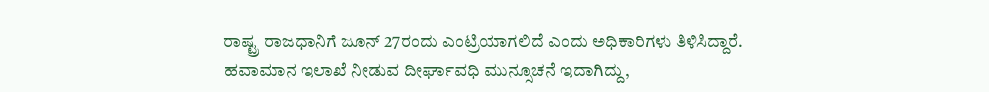ರಾಷ್ಟ್ರ ರಾಜಧಾನಿಗೆ ಜೂನ್ 27ರಂದು ಎಂಟ್ರಿಯಾಗಲಿದೆ ಎಂದು ಅಧಿಕಾರಿಗಳು ತಿಳಿಸಿದ್ದಾರೆ.
ಹವಾಮಾನ ಇಲಾಖೆ ನೀಡುವ ದೀರ್ಘಾವಧಿ ಮುನ್ಸೂಚನೆ ಇದಾಗಿದ್ದು,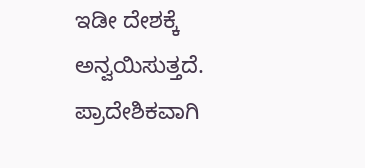ಇಡೀ ದೇಶಕ್ಕೆ ಅನ್ವಯಿಸುತ್ತದೆ. ಪ್ರಾದೇಶಿಕವಾಗಿ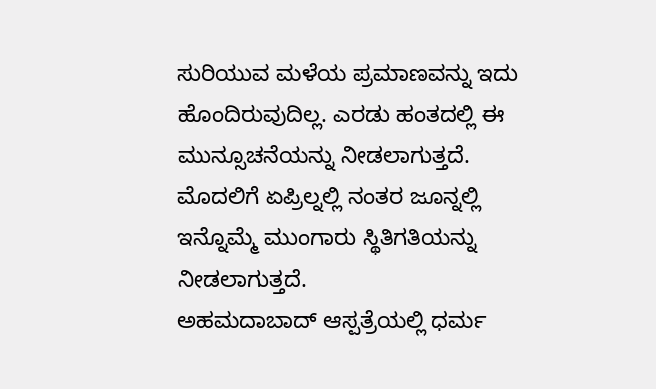ಸುರಿಯುವ ಮಳೆಯ ಪ್ರಮಾಣವನ್ನು ಇದು ಹೊಂದಿರುವುದಿಲ್ಲ. ಎರಡು ಹಂತದಲ್ಲಿ ಈ ಮುನ್ಸೂಚನೆಯನ್ನು ನೀಡಲಾಗುತ್ತದೆ. ಮೊದಲಿಗೆ ಏಪ್ರಿಲ್ನಲ್ಲಿ ನಂತರ ಜೂನ್ನಲ್ಲಿ ಇನ್ನೊಮ್ಮೆ ಮುಂಗಾರು ಸ್ಥಿತಿಗತಿಯನ್ನು ನೀಡಲಾಗುತ್ತದೆ.
ಅಹಮದಾಬಾದ್ ಆಸ್ಪತ್ರೆಯಲ್ಲಿ ಧರ್ಮ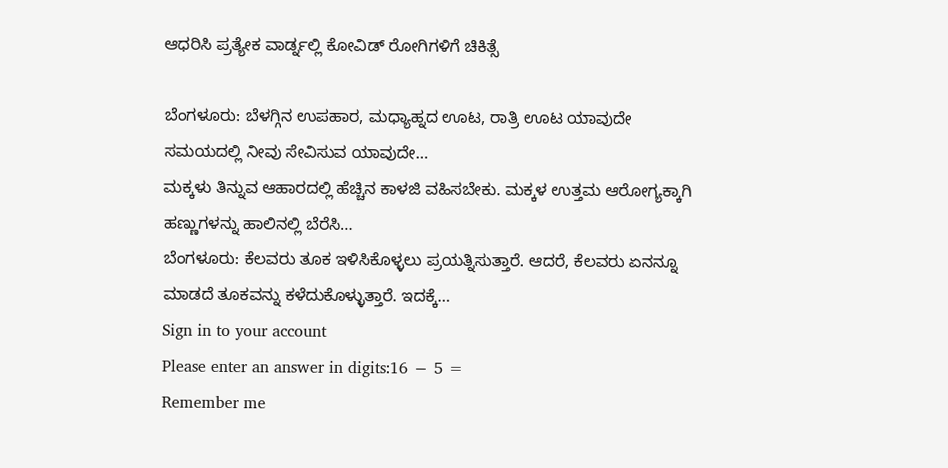ಆಧರಿಸಿ ಪ್ರತ್ಯೇಕ ವಾರ್ಡ್ನಲ್ಲಿ ಕೋವಿಡ್ ರೋಗಿಗಳಿಗೆ ಚಿಕಿತ್ಸೆ

ಬೆಂಗಳೂರು: ಬೆಳಗ್ಗಿನ ಉಪಹಾರ, ಮಧ್ಯಾಹ್ನದ ಊಟ, ರಾತ್ರಿ ಊಟ ಯಾವುದೇ ಸಮಯದಲ್ಲಿ ನೀವು ಸೇವಿಸುವ ಯಾವುದೇ…
ಮಕ್ಕಳು ತಿನ್ನುವ ಆಹಾರದಲ್ಲಿ ಹೆಚ್ಚಿನ ಕಾಳಜಿ ವಹಿಸಬೇಕು. ಮಕ್ಕಳ ಉತ್ತಮ ಆರೋಗ್ಯಕ್ಕಾಗಿ ಹಣ್ಣುಗಳನ್ನು ಹಾಲಿನಲ್ಲಿ ಬೆರೆಸಿ…
ಬೆಂಗಳೂರು: ಕೆಲವರು ತೂಕ ಇಳಿಸಿಕೊಳ್ಳಲು ಪ್ರಯತ್ನಿಸುತ್ತಾರೆ. ಆದರೆ, ಕೆಲವರು ಏನನ್ನೂ ಮಾಡದೆ ತೂಕವನ್ನು ಕಳೆದುಕೊಳ್ಳುತ್ತಾರೆ. ಇದಕ್ಕೆ…
Sign in to your account
Please enter an answer in digits:16 − 5 =
Remember me